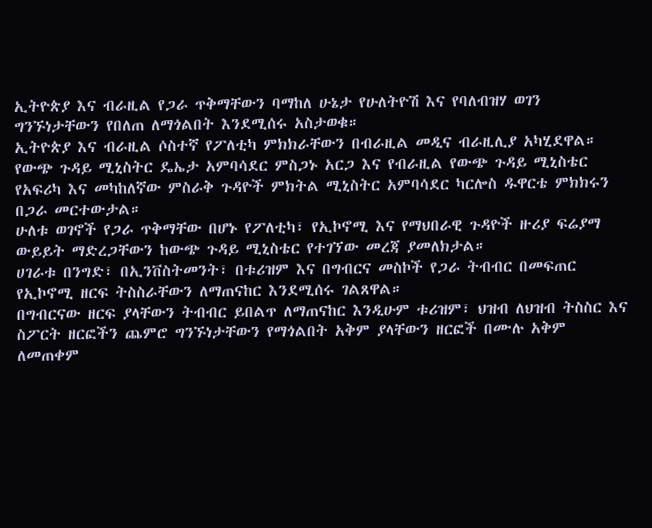ኢትዮጵያ እና ብራዚል የጋራ ጥቅማቸውን ባማከለ ሁኔታ የሁለትዮሽ እና የባለብዝሃ ወገን ግንኙነታቸውን የበለጠ ለማጎልበት እንደሚሰሩ አስታወቁ።
ኢትዮጵያ እና ብራዚል ሶስተኛ የፖለቲካ ምክክራቸውን በብራዚል መዲና ብራዚሊያ አካሂደዋል።
የውጭ ጉዳይ ሚኒስትር ዴኤታ አምባሳደር ምስጋኑ አርጋ እና የብራዚል የውጭ ጉዳይ ሚኒስቴር የአፍሪካ እና መካከለኛው ምስራቅ ጉዳዮች ምክትል ሚኒስትር አምባሳደር ካርሎስ ዱዋርቴ ምክክሩን በጋራ መርተውታል።
ሁለቱ ወገኖች የጋራ ጥቅማቸው በሆኑ የፖለቲካ፣ የኢኮኖሚ እና የማህበራዊ ጉዳዮች ዙሪያ ፍሬያማ ውይይት ማድረጋቸውን ከውጭ ጉዳይ ሚኒስቴር የተገኘው መረጃ ያመለክታል።
ሀገራቱ በንግድ፣ በኢንቨስትመንት፣ በቱሪዝም እና በግብርና መስኮች የጋራ ትብብር በመፍጠር የኢኮኖሚ ዘርፍ ትስስራቸውን ለማጠናከር እንደሚሰሩ ገልጸዋል።
በግብርናው ዘርፍ ያላቸውን ትብብር ይበልጥ ለማጠናከር እንዲሁም ቱሪዝም፣ ህዝብ ለህዝብ ትስስር እና ስፖርት ዘርፎችን ጨምሮ ግንኙነታቸውን የማጎልበት አቅም ያላቸውን ዘርፎች በሙሉ አቅም ለመጠቀም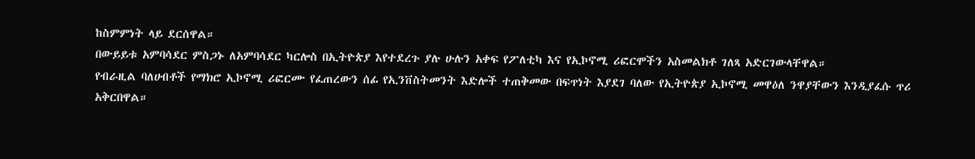ከስምምነት ላይ ደርሰዋል።
በውይይቱ አምባሳደር ምስጋኑ ለአምባሳደር ካርሎስ በኢትዮጵያ እየተደረጉ ያሉ ሁሉን አቀፍ የፖለቲካ እና የኢኮኖሚ ሪፎርሞችን አስመልክቶ ገለጻ አድርገውላቸዋል።
የብራዚል ባለሀብቶች የማክሮ ኢኮኖሚ ሪፎርሙ የፈጠረውን ሰፊ የኢንቨስትመንት እድሎች ተጠቅመው በፍጥነት እያደገ ባለው የኢትዮጵያ ኢኮኖሚ መዋዕለ ንዋያቸውን እንዲያፈሱ ጥሪ አቅርበዋል።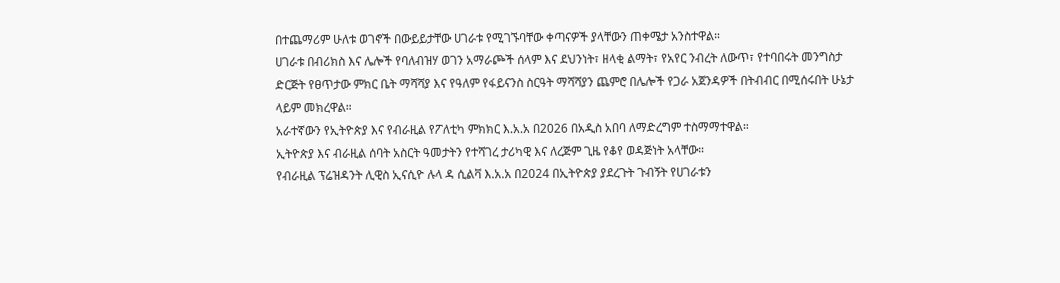በተጨማሪም ሁለቱ ወገኖች በውይይታቸው ሀገራቱ የሚገኙባቸው ቀጣናዎች ያላቸውን ጠቀሜታ አንስተዋል።
ሀገራቱ በብሪክስ እና ሌሎች የባለብዝሃ ወገን አማራጮች ሰላም እና ደህንነት፣ ዘላቂ ልማት፣ የአየር ንብረት ለውጥ፣ የተባበሩት መንግስታ ድርጅት የፀጥታው ምክር ቤት ማሻሻያ እና የዓለም የፋይናንስ ስርዓት ማሻሻያን ጨምሮ በሌሎች የጋራ አጀንዳዎች በትብብር በሚሰሩበት ሁኔታ ላይም መክረዋል።
አራተኛውን የኢትዮጵያ እና የብራዚል የፖለቲካ ምክክር እ.አ.አ በ2026 በአዲስ አበባ ለማድረግም ተስማማተዋል።
ኢትዮጵያ እና ብራዚል ሰባት አስርት ዓመታትን የተሻገረ ታሪካዊ እና ለረጅም ጊዜ የቆየ ወዳጅነት አላቸው።
የብራዚል ፕሬዝዳንት ሊዊስ ኢናሲዮ ሉላ ዳ ሲልቫ እ.አ.አ በ2024 በኢትዮጵያ ያደረጉት ጉብኝት የሀገራቱን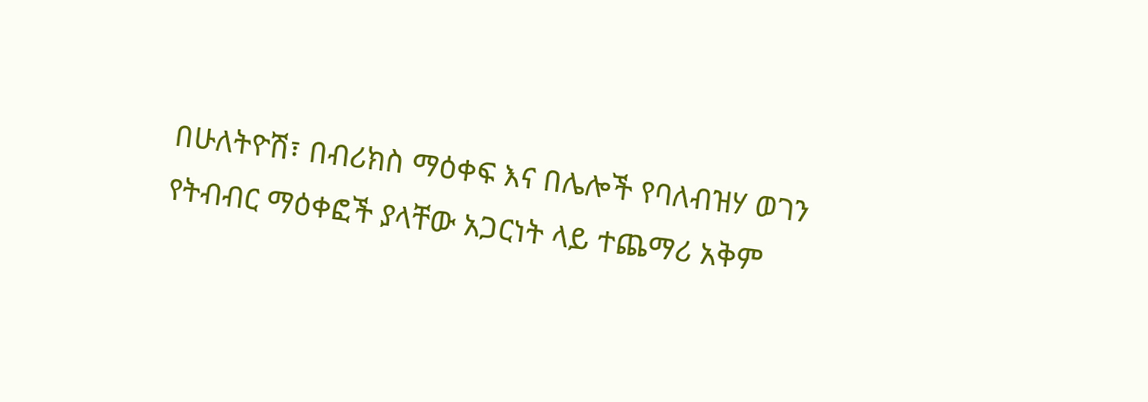በሁለትዮሽ፣ በብሪክስ ማዕቀፍ እና በሌሎች የባለብዝሃ ወገን የትብብር ማዕቀፎች ያላቸው አጋርነት ላይ ተጨማሪ አቅም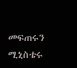መፍጠሩን ሚኒስቴሩ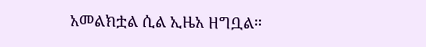አመልክቷል ሲል ኢዜአ ዘግቧል።